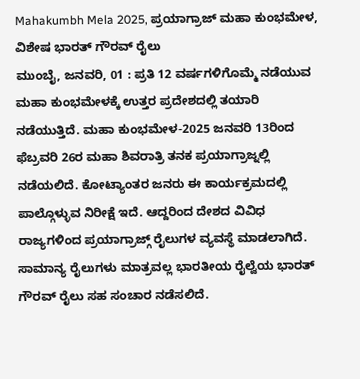Mahakumbh Mela 2025, ಪ್ರಯಾಗ್ರಾಜ್ ಮಹಾ ಕುಂಭಮೇಳ, ವಿಶೇಷ ಭಾರತ್ ಗೌರವ್ ರೈಲು
ಮುಂಬೈ, ಜನವರಿ, 01 : ಪ್ರತಿ 12 ವರ್ಷಗಳಿಗೊಮ್ಮೆ ನಡೆಯುವ ಮಹಾ ಕುಂಭಮೇಳಕ್ಕೆ ಉತ್ತರ ಪ್ರದೇಶದಲ್ಲಿ ತಯಾರಿ ನಡೆಯುತ್ತಿದೆ. ಮಹಾ ಕುಂಭಮೇಳ-2025 ಜನವರಿ 13ರಿಂದ ಫೆಬ್ರವರಿ 26ರ ಮಹಾ ಶಿವರಾತ್ರಿ ತನಕ ಪ್ರಯಾಗ್ರಾಜ್ನಲ್ಲಿ ನಡೆಯಲಿದೆ. ಕೋಟ್ಯಾಂತರ ಜನರು ಈ ಕಾರ್ಯಕ್ರಮದಲ್ಲಿ ಪಾಲ್ಗೊಳ್ಳುವ ನಿರೀಕ್ಷೆ ಇದೆ. ಆದ್ದರಿಂದ ದೇಶದ ವಿವಿಧ ರಾಜ್ಯಗಳಿಂದ ಪ್ರಯಾಗ್ರಾಜ್ಗ್ ರೈಲುಗಳ ವ್ಯವಸ್ಥೆ ಮಾಡಲಾಗಿದೆ. ಸಾಮಾನ್ಯ ರೈಲುಗಳು ಮಾತ್ರವಲ್ಲ ಭಾರತೀಯ ರೈಲ್ವೆಯ ಭಾರತ್ ಗೌರವ್ ರೈಲು ಸಹ ಸಂಚಾರ ನಡೆಸಲಿದೆ.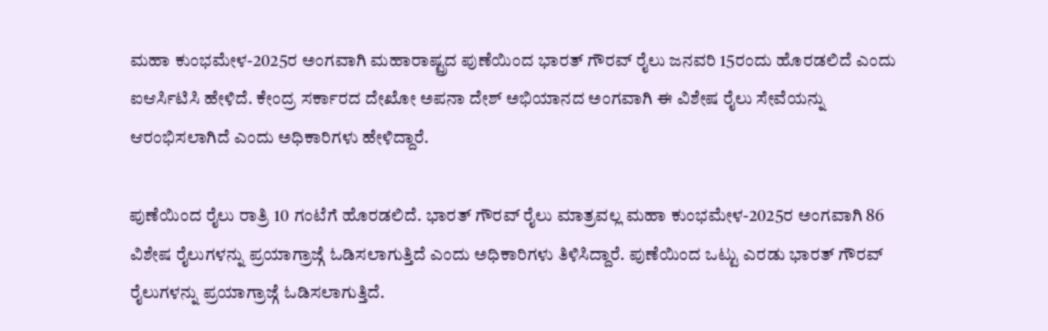ಮಹಾ ಕುಂಭಮೇಳ-2025ರ ಅಂಗವಾಗಿ ಮಹಾರಾಷ್ಟ್ರದ ಪುಣೆಯಿಂದ ಭಾರತ್ ಗೌರವ್ ರೈಲು ಜನವರಿ 15ರಂದು ಹೊರಡಲಿದೆ ಎಂದು ಐಆರ್ಸಿಟಿಸಿ ಹೇಳಿದೆ. ಕೇಂದ್ರ ಸರ್ಕಾರದ ದೇಖೋ ಅಪನಾ ದೇಶ್ ಅಭಿಯಾನದ ಅಂಗವಾಗಿ ಈ ವಿಶೇಷ ರೈಲು ಸೇವೆಯನ್ನು ಆರಂಭಿಸಲಾಗಿದೆ ಎಂದು ಅಧಿಕಾರಿಗಳು ಹೇಳಿದ್ದಾರೆ.

ಪುಣೆಯಿಂದ ರೈಲು ರಾತ್ರಿ 10 ಗಂಟೆಗೆ ಹೊರಡಲಿದೆ. ಭಾರತ್ ಗೌರವ್ ರೈಲು ಮಾತ್ರವಲ್ಲ ಮಹಾ ಕುಂಭಮೇಳ-2025ರ ಅಂಗವಾಗಿ 86 ವಿಶೇಷ ರೈಲುಗಳನ್ನು ಪ್ರಯಾಗ್ರಾಜ್ಗೆ ಓಡಿಸಲಾಗುತ್ತಿದೆ ಎಂದು ಅಧಿಕಾರಿಗಳು ತಿಳಿಸಿದ್ದಾರೆ. ಪುಣೆಯಿಂದ ಒಟ್ಟು ಎರಡು ಭಾರತ್ ಗೌರವ್ ರೈಲುಗಳನ್ನು ಪ್ರಯಾಗ್ರಾಜ್ಗೆ ಓಡಿಸಲಾಗುತ್ತಿದೆ.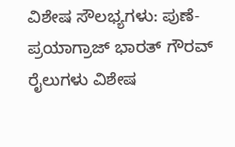ವಿಶೇಷ ಸೌಲಭ್ಯಗಳು: ಪುಣೆ-ಪ್ರಯಾಗ್ರಾಜ್ ಭಾರತ್ ಗೌರವ್ ರೈಲುಗಳು ವಿಶೇಷ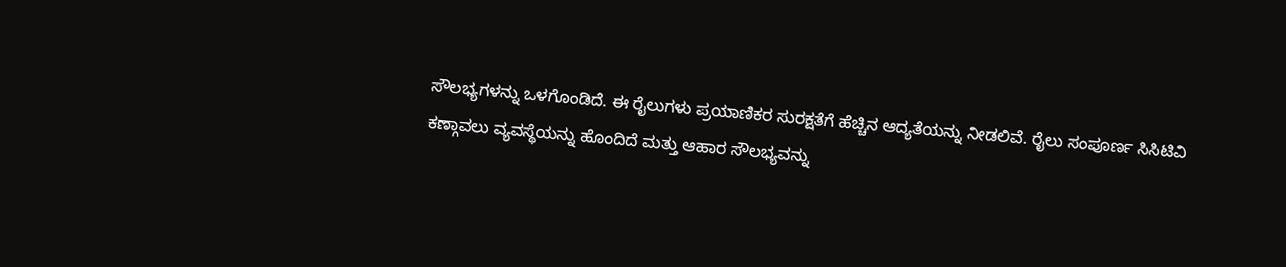ಸೌಲಭ್ಯಗಳನ್ನು ಒಳಗೊಂಡಿದೆ. ಈ ರೈಲುಗಳು ಪ್ರಯಾಣಿಕರ ಸುರಕ್ಷತೆಗೆ ಹೆಚ್ಚಿನ ಆದ್ಯತೆಯನ್ನು ನೀಡಲಿವೆ. ರೈಲು ಸಂಪೂರ್ಣ ಸಿಸಿಟಿವಿ ಕಣ್ಗಾವಲು ವ್ಯವಸ್ಥೆಯನ್ನು ಹೊಂದಿದೆ ಮತ್ತು ಆಹಾರ ಸೌಲಭ್ಯವನ್ನು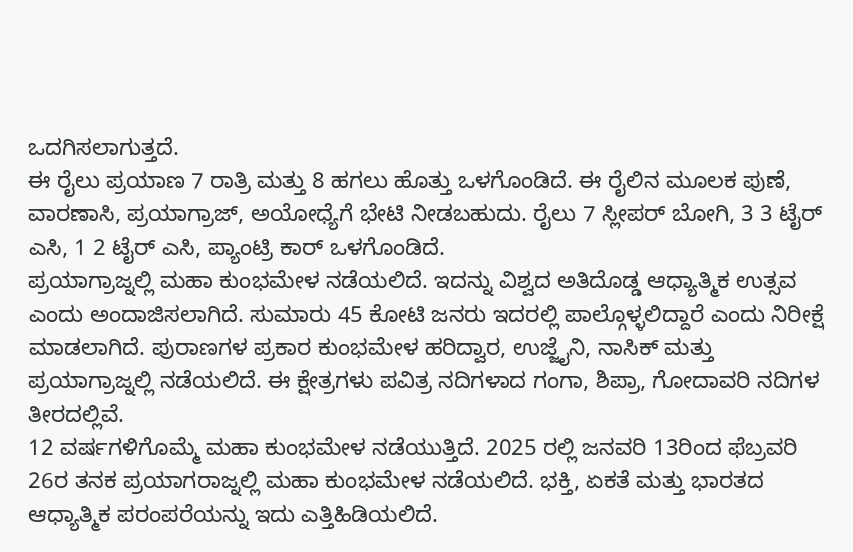ಒದಗಿಸಲಾಗುತ್ತದೆ.
ಈ ರೈಲು ಪ್ರಯಾಣ 7 ರಾತ್ರಿ ಮತ್ತು 8 ಹಗಲು ಹೊತ್ತು ಒಳಗೊಂಡಿದೆ. ಈ ರೈಲಿನ ಮೂಲಕ ಪುಣೆ, ವಾರಣಾಸಿ, ಪ್ರಯಾಗ್ರಾಜ್, ಅಯೋಧ್ಯೆಗೆ ಭೇಟಿ ನೀಡಬಹುದು. ರೈಲು 7 ಸ್ಲೀಪರ್ ಬೋಗಿ, 3 3 ಟೈರ್ ಎಸಿ, 1 2 ಟೈರ್ ಎಸಿ, ಪ್ಯಾಂಟ್ರಿ ಕಾರ್ ಒಳಗೊಂಡಿದೆ.
ಪ್ರಯಾಗ್ರಾಜ್ನಲ್ಲಿ ಮಹಾ ಕುಂಭಮೇಳ ನಡೆಯಲಿದೆ. ಇದನ್ನು ವಿಶ್ವದ ಅತಿದೊಡ್ಡ ಆಧ್ಯಾತ್ಮಿಕ ಉತ್ಸವ ಎಂದು ಅಂದಾಜಿಸಲಾಗಿದೆ. ಸುಮಾರು 45 ಕೋಟಿ ಜನರು ಇದರಲ್ಲಿ ಪಾಲ್ಗೊಳ್ಳಲಿದ್ದಾರೆ ಎಂದು ನಿರೀಕ್ಷೆ ಮಾಡಲಾಗಿದೆ. ಪುರಾಣಗಳ ಪ್ರಕಾರ ಕುಂಭಮೇಳ ಹರಿದ್ವಾರ, ಉಜ್ಜೈನಿ, ನಾಸಿಕ್ ಮತ್ತು ಪ್ರಯಾಗ್ರಾಜ್ನಲ್ಲಿ ನಡೆಯಲಿದೆ. ಈ ಕ್ಷೇತ್ರಗಳು ಪವಿತ್ರ ನದಿಗಳಾದ ಗಂಗಾ, ಶಿಪ್ರಾ, ಗೋದಾವರಿ ನದಿಗಳ ತೀರದಲ್ಲಿವೆ.
12 ವರ್ಷಗಳಿಗೊಮ್ಮೆ ಮಹಾ ಕುಂಭಮೇಳ ನಡೆಯುತ್ತಿದೆ. 2025 ರಲ್ಲಿ ಜನವರಿ 13ರಿಂದ ಫೆಬ್ರವರಿ 26ರ ತನಕ ಪ್ರಯಾಗರಾಜ್ನಲ್ಲಿ ಮಹಾ ಕುಂಭಮೇಳ ನಡೆಯಲಿದೆ. ಭಕ್ತಿ, ಏಕತೆ ಮತ್ತು ಭಾರತದ ಆಧ್ಯಾತ್ಮಿಕ ಪರಂಪರೆಯನ್ನು ಇದು ಎತ್ತಿಹಿಡಿಯಲಿದೆ.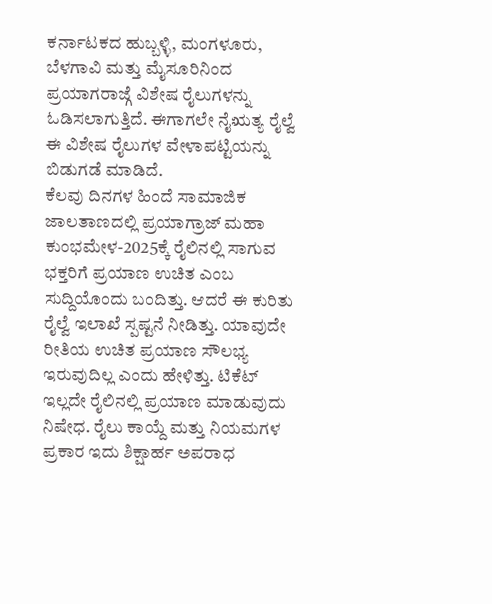ಕರ್ನಾಟಕದ ಹುಬ್ಬಳ್ಳಿ, ಮಂಗಳೂರು, ಬೆಳಗಾವಿ ಮತ್ತು ಮೈಸೂರಿನಿಂದ ಪ್ರಯಾಗರಾಜ್ಗೆ ವಿಶೇಷ ರೈಲುಗಳನ್ನು ಓಡಿಸಲಾಗುತ್ತಿದೆ. ಈಗಾಗಲೇ ನೈಋತ್ಯ ರೈಲ್ವೆ ಈ ವಿಶೇಷ ರೈಲುಗಳ ವೇಳಾಪಟ್ಟಿಯನ್ನು ಬಿಡುಗಡೆ ಮಾಡಿದೆ.
ಕೆಲವು ದಿನಗಳ ಹಿಂದೆ ಸಾಮಾಜಿಕ ಜಾಲತಾಣದಲ್ಲಿ ಪ್ರಯಾಗ್ರಾಜ್ ಮಹಾ ಕುಂಭಮೇಳ-2025ಕ್ಕೆ ರೈಲಿನಲ್ಲಿ ಸಾಗುವ ಭಕ್ತರಿಗೆ ಪ್ರಯಾಣ ಉಚಿತ ಎಂಬ ಸುದ್ದಿಯೊಂದು ಬಂದಿತ್ತು. ಆದರೆ ಈ ಕುರಿತು ರೈಲ್ವೆ ಇಲಾಖೆ ಸ್ಪಷ್ಟನೆ ನೀಡಿತ್ತು. ಯಾವುದೇ ರೀತಿಯ ಉಚಿತ ಪ್ರಯಾಣ ಸೌಲಭ್ಯ ಇರುವುದಿಲ್ಲ ಎಂದು ಹೇಳಿತ್ತು. ಟಿಕೆಟ್ ಇಲ್ಲದೇ ರೈಲಿನಲ್ಲಿ ಪ್ರಯಾಣ ಮಾಡುವುದು ನಿಷೇಧ. ರೈಲು ಕಾಯ್ದೆ ಮತ್ತು ನಿಯಮಗಳ ಪ್ರಕಾರ ಇದು ಶಿಕ್ಷಾರ್ಹ ಅಪರಾಧ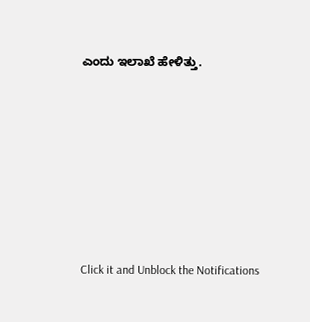ಎಂದು ಇಲಾಖೆ ಹೇಳಿತ್ತು.












Click it and Unblock the Notifications